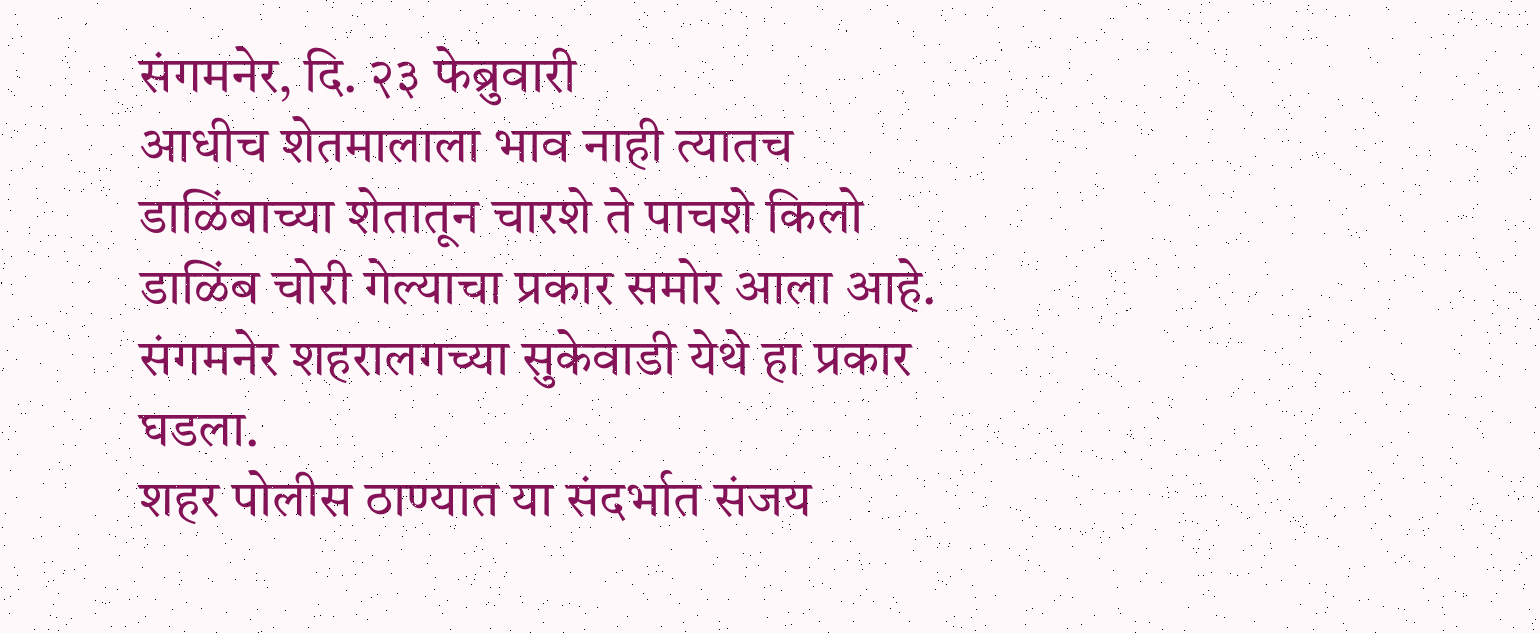संगमनेर, दि. २३ फेब्रुवारी
आधीच शेतमालाला भाव नाही त्यातच डाळिंबाच्या शेतातून चारशे ते पाचशे किलो डाळिंब चोरी गेल्याचा प्रकार समोर आला आहे. संगमनेर शहरालगच्या सुकेवाडी येथे हा प्रकार घडला.
शहर पोलीस ठाण्यात या संदर्भात संजय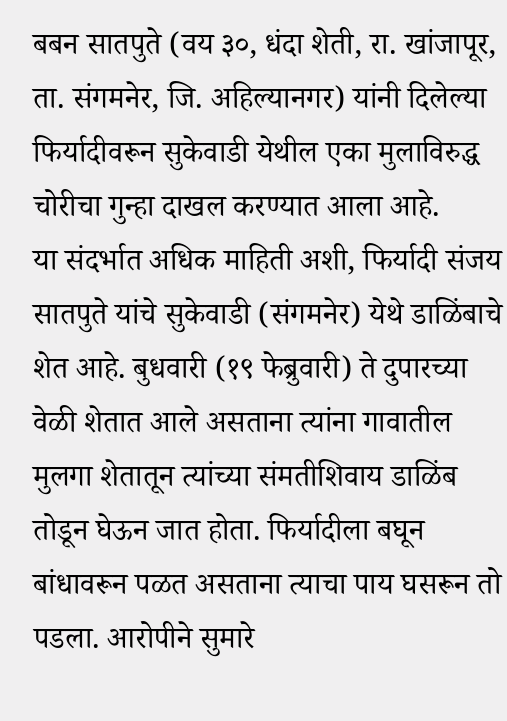बबन सातपुते (वय ३०, धंदा शेती, रा. खांजापूर, ता. संगमनेर, जि. अहिल्यानगर) यांनी दिलेल्या फिर्यादीवरून सुकेवाडी येथील एका मुलाविरुद्ध चोरीचा गुन्हा दाखल करण्यात आला आहे.
या संदर्भात अधिक माहिती अशी, फिर्यादी संजय सातपुते यांचे सुकेवाडी (संगमनेर) येथे डाळिंबाचे शेत आहे. बुधवारी (१९ फेब्रुवारी) ते दुपारच्या वेळी शेतात आले असताना त्यांना गावातील मुलगा शेतातून त्यांच्या संमतीशिवाय डाळिंब तोडून घेऊन जात होता. फिर्यादीला बघून बांधावरून पळत असताना त्याचा पाय घसरून तो पडला. आरोपीने सुमारे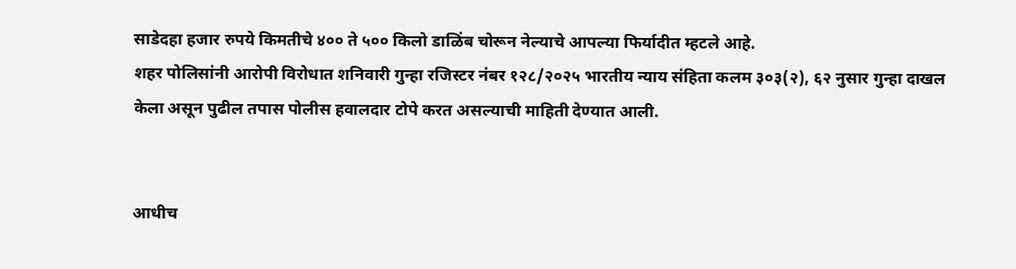साडेदहा हजार रुपये किमतीचे ४०० ते ५०० किलो डाळिंब चोरून नेल्याचे आपल्या फिर्यादीत म्हटले आहे.
शहर पोलिसांनी आरोपी विरोधात शनिवारी गुन्हा रजिस्टर नंबर १२८/२०२५ भारतीय न्याय संहिता कलम ३०३(२), ६२ नुसार गुन्हा दाखल केला असून पुढील तपास पोलीस हवालदार टोपे करत असल्याची माहिती देण्यात आली.


आधीच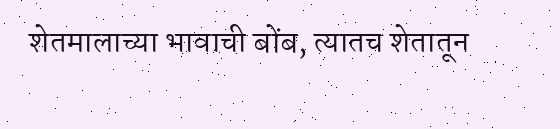शेतमालाच्या भावाची बोंब, त्यातच शेतातून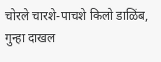चोरले चारशे-पाचशे किलो डाळिंब, गुन्हा दाखल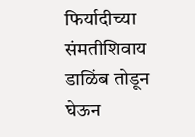फिर्यादीच्या संमतीशिवाय डाळिंब तोडून घेऊन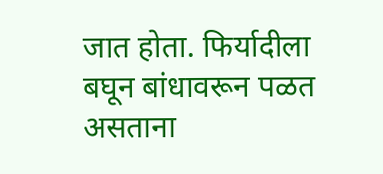जात होता. फिर्यादीला बघून बांधावरून पळत असताना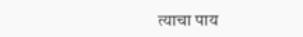त्याचा पाय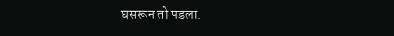घसरून तो पडला.